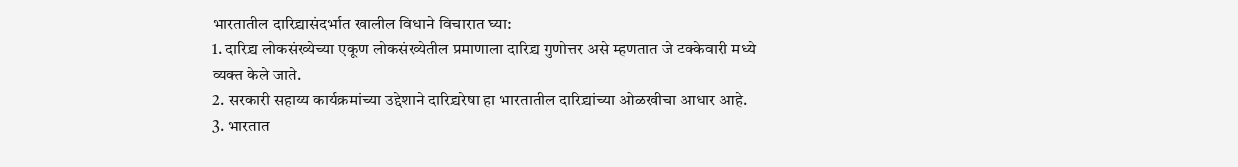भारतातील दारिद्र्यासंदर्भात खालील विधाने विचारात घ्या:
1. दारिद्र्य लोकसंख्येच्या एकूण लोकसंख्येतील प्रमाणाला दारिद्र्य गुणोत्तर असे म्हणतात जे टक्केवारी मध्ये व्यक्त केले जाते.
2. सरकारी सहाय्य कार्यक्रमांच्या उद्देशाने दारिद्र्यरेषा हा भारतातील दारिद्र्यांच्या ओळखीचा आधार आहे.
3. भारतात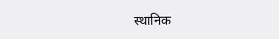स्थानिक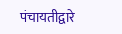पंचायतीद्वारे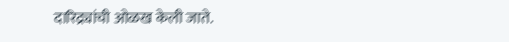दारिद्र्यांची ओळख केली जाते.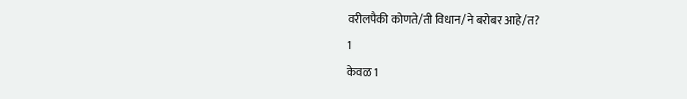वरीलपैकी कोणते/ती विधान/ने बरोबर आहे/त?
1
केवळ 1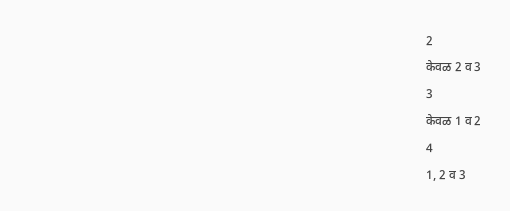2
केवळ 2 व 3
3
केवळ 1 व 2
4
1, 2 व 3